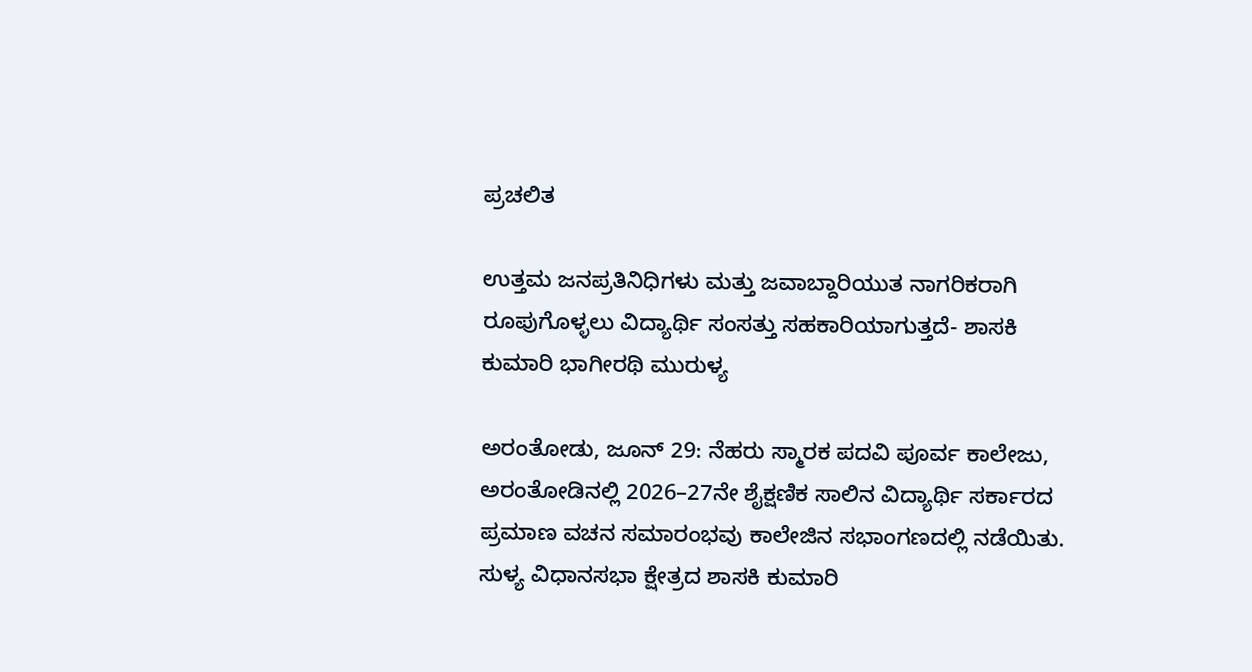ಪ್ರಚಲಿತ

ಉತ್ತಮ ಜನಪ್ರತಿನಿಧಿಗಳು ಮತ್ತು ಜವಾಬ್ದಾರಿಯುತ ನಾಗರಿಕರಾಗಿ ರೂಪುಗೊಳ್ಳಲು ವಿದ್ಯಾರ್ಥಿ ಸಂಸತ್ತು ಸಹಕಾರಿಯಾಗುತ್ತದೆ- ಶಾಸಕಿ ಕುಮಾರಿ ಭಾಗೀರಥಿ ಮುರುಳ್ಯ

ಅರಂತೋಡು, ಜೂನ್ 29: ನೆಹರು ಸ್ಮಾರಕ ಪದವಿ ಪೂರ್ವ ಕಾಲೇಜು, ಅರಂತೋಡಿನಲ್ಲಿ 2026–27ನೇ ಶೈಕ್ಷಣಿಕ ಸಾಲಿನ ವಿದ್ಯಾರ್ಥಿ ಸರ್ಕಾರದ ಪ್ರಮಾಣ ವಚನ ಸಮಾರಂಭವು ಕಾಲೇಜಿನ ಸಭಾಂಗಣದಲ್ಲಿ ನಡೆಯಿತು. ಸುಳ್ಯ ವಿಧಾನಸಭಾ ಕ್ಷೇತ್ರದ ಶಾಸಕಿ ಕುಮಾರಿ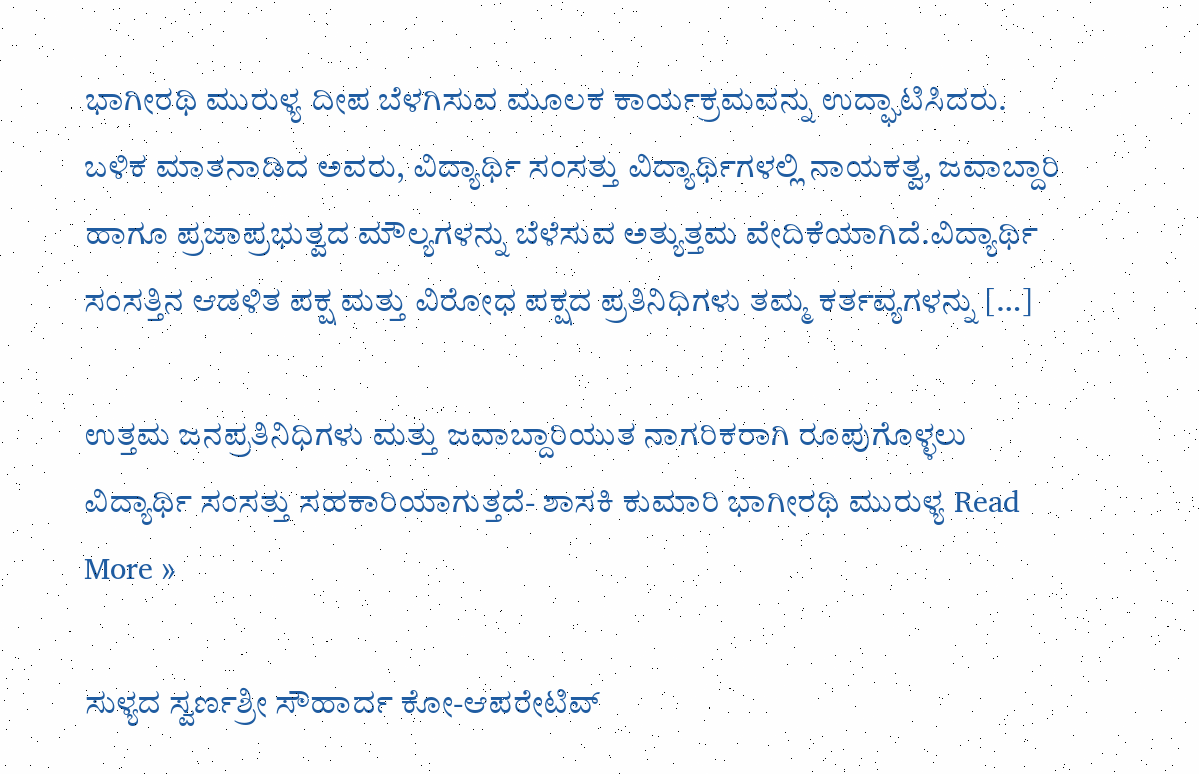ಭಾಗೀರಥಿ ಮುರುಳ್ಯ ದೀಪ ಬೆಳಗಿಸುವ ಮೂಲಕ ಕಾರ್ಯಕ್ರಮವನ್ನು ಉದ್ಘಾಟಿಸಿದರು. ಬಳಿಕ ಮಾತನಾಡಿದ ಅವರು, ವಿದ್ಯಾರ್ಥಿ ಸಂಸತ್ತು ವಿದ್ಯಾರ್ಥಿಗಳಲ್ಲಿ ನಾಯಕತ್ವ, ಜವಾಬ್ದಾರಿ ಹಾಗೂ ಪ್ರಜಾಪ್ರಭುತ್ವದ ಮೌಲ್ಯಗಳನ್ನು ಬೆಳೆಸುವ ಅತ್ಯುತ್ತಮ ವೇದಿಕೆಯಾಗಿದೆ.ವಿದ್ಯಾರ್ಥಿ ಸಂಸತ್ತಿನ ಆಡಳಿತ ಪಕ್ಷ ಮತ್ತು ವಿರೋಧ ಪಕ್ಷದ ಪ್ರತಿನಿಧಿಗಳು ತಮ್ಮ ಕರ್ತವ್ಯಗಳನ್ನು […]

ಉತ್ತಮ ಜನಪ್ರತಿನಿಧಿಗಳು ಮತ್ತು ಜವಾಬ್ದಾರಿಯುತ ನಾಗರಿಕರಾಗಿ ರೂಪುಗೊಳ್ಳಲು ವಿದ್ಯಾರ್ಥಿ ಸಂಸತ್ತು ಸಹಕಾರಿಯಾಗುತ್ತದೆ- ಶಾಸಕಿ ಕುಮಾರಿ ಭಾಗೀರಥಿ ಮುರುಳ್ಯ Read More »

ಸುಳ್ಯದ ಸ್ವರ್ಣಶ್ರೀ ಸೌಹಾರ್ದ ಕೋ-ಆಪರೇಟಿವ್‌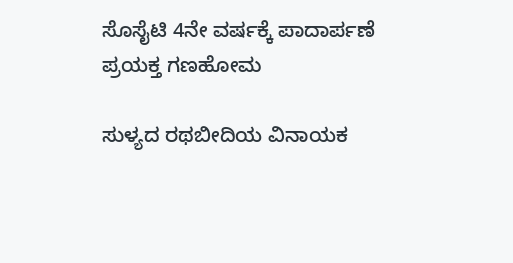ಸೊಸೈಟಿ 4ನೇ ವರ್ಷಕ್ಕೆ ಪಾದಾರ್ಪಣೆ ಪ್ರಯಕ್ತ ಗಣಹೋಮ

ಸುಳ್ಯದ ರಥಬೀದಿಯ ವಿನಾಯಕ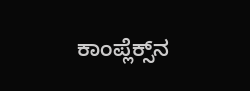ಕಾಂಪ್ಲೆಕ್ಸ್‌ನ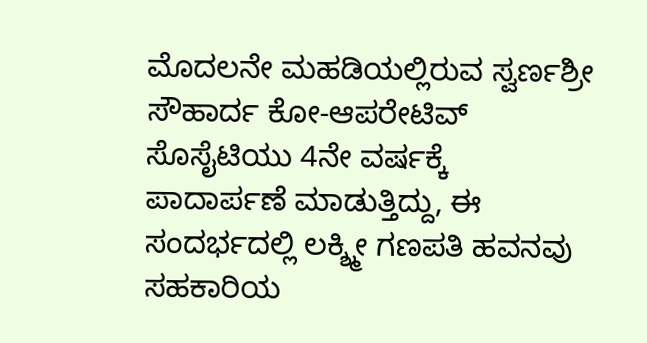ಮೊದಲನೇ ಮಹಡಿಯಲ್ಲಿರುವ ಸ್ವರ್ಣಶ್ರೀ ಸೌಹಾರ್ದ ಕೋ-ಆಪರೇಟಿವ್ ಸೊಸೈಟಿಯು 4ನೇ ವರ್ಷಕ್ಕೆ ಪಾದಾರ್ಪಣೆ ಮಾಡುತ್ತಿದ್ದು, ಈ ಸಂದರ್ಭದಲ್ಲಿ ಲಕ್ಶ್ಮೀ ಗಣಪತಿ ಹವನವು ಸಹಕಾರಿಯ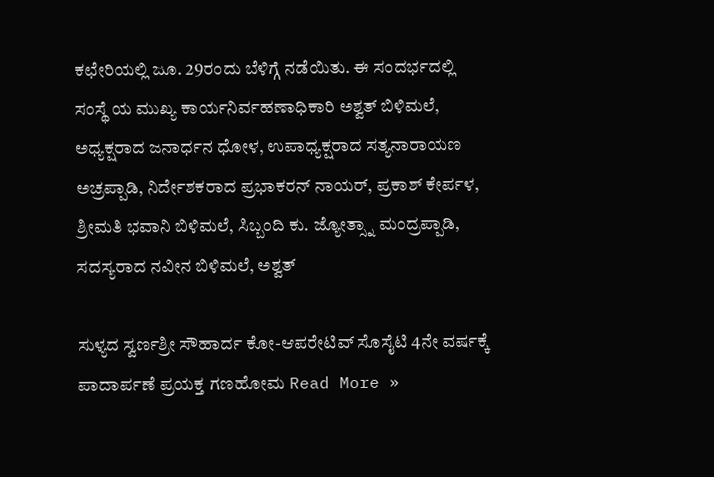ಕಛೇರಿಯಲ್ಲಿ ಜೂ. 29ರಂದು ಬೆಳಿಗ್ಗೆ ನಡೆಯಿತು. ಈ ಸಂದರ್ಭದಲ್ಲಿ ಸಂಸ್ಥೆ ಯ ಮುಖ್ಯ ಕಾರ್ಯನಿರ್ವಹಣಾಧಿಕಾರಿ ಅಶ್ವತ್ ಬಿಳಿಮಲೆ, ಅಧ್ಯಕ್ಷರಾದ ಜನಾರ್ಧನ ಧೋಳ, ಉಪಾಧ್ಯಕ್ಷರಾದ ಸತ್ಯನಾರಾಯಣ ಅಚ್ರಪ್ಪಾಡಿ, ನಿರ್ದೇಶಕರಾದ ಪ್ರಭಾಕರನ್ ನಾಯರ್, ಪ್ರಕಾಶ್ ಕೇರ್ಪಳ, ಶ್ರೀಮತಿ ಭವಾನಿ ಬಿಳಿಮಲೆ, ಸಿಬ್ಬಂದಿ ಕು. ಜ್ಯೋತ್ಸ್ನಾ ಮಂದ್ರಪ್ಪಾಡಿ, ಸದಸ್ಯರಾದ ನವೀನ ಬಿಳಿಮಲೆ, ಅಶ್ವತ್

ಸುಳ್ಯದ ಸ್ವರ್ಣಶ್ರೀ ಸೌಹಾರ್ದ ಕೋ-ಆಪರೇಟಿವ್‌ ಸೊಸೈಟಿ 4ನೇ ವರ್ಷಕ್ಕೆ ಪಾದಾರ್ಪಣೆ ಪ್ರಯಕ್ತ ಗಣಹೋಮ Read More »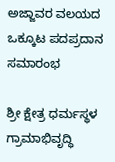ಅಜ್ಜಾವರ ವಲಯದ ಒಕ್ಕೂಟ ಪದಪ್ರದಾನ ಸಮಾರಂಭ

ಶ್ರೀ ಕ್ಷೇತ್ರ ಧರ್ಮಸ್ಥಳ ಗ್ರಾಮಾಭಿವೃದ್ಧಿ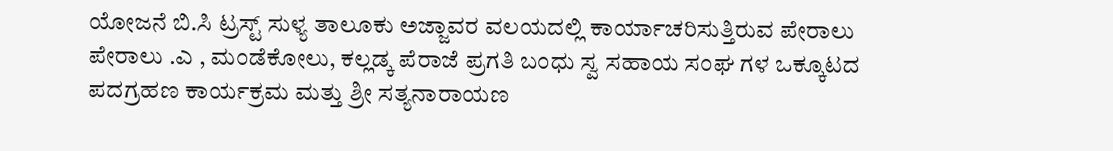ಯೋಜನೆ ಬಿ.ಸಿ ಟ್ರಸ್ಟ್ ಸುಳ್ಯ ತಾಲೂಕು ಅಜ್ಜಾವರ ವಲಯದಲ್ಲಿ ಕಾರ್ಯಾಚರಿಸುತ್ತಿರುವ ಪೇರಾಲು ಪೇರಾಲು .ಎ , ಮಂಡೆಕೋಲು, ಕಲ್ಲಡ್ಕ ಪೆರಾಜೆ ಪ್ರಗತಿ ಬಂಧು ಸ್ವ ಸಹಾಯ ಸಂಘ ಗಳ ಒಕ್ಕೂಟದ ಪದಗ್ರಹಣ ಕಾರ್ಯಕ್ರಮ ಮತ್ತು ಶ್ರೀ ಸತ್ಯನಾರಾಯಣ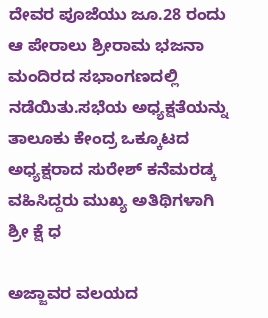ದೇವರ ಪೂಜೆಯು ಜೂ.28 ರಂದು ಆ ಪೇರಾಲು ಶ್ರೀರಾಮ ಭಜನಾ ಮಂದಿರದ ಸಭಾಂಗಣದಲ್ಲಿ ನಡೆಯಿತು.ಸಭೆಯ ಅಧ್ಯಕ್ಷತೆಯನ್ನು ತಾಲೂಕು ಕೇಂದ್ರ ಒಕ್ಕೂಟದ ಅಧ್ಯಕ್ಷರಾದ ಸುರೇಶ್ ಕನೆಮರಡ್ಕ ವಹಿಸಿದ್ದರು ಮುಖ್ಯ ಅತಿಥಿಗಳಾಗಿ ಶ್ರೀ ಕ್ಷೆ ಧ

ಅಜ್ಜಾವರ ವಲಯದ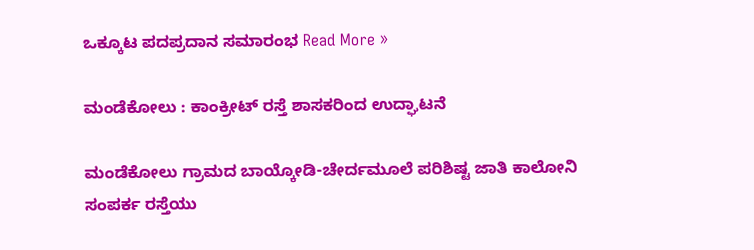ಒಕ್ಕೂಟ ಪದಪ್ರದಾನ ಸಮಾರಂಭ Read More »

ಮಂಡೆಕೋಲು : ಕಾಂಕ್ರೀಟ್ ರಸ್ತೆ ಶಾಸಕರಿಂದ ಉದ್ಘಾಟನೆ

ಮಂಡೆಕೋಲು ಗ್ರಾಮದ ಬಾಯ್ಕೋಡಿ-ಚೇರ್ದಮೂಲೆ ಪರಿಶಿಷ್ಟ ಜಾತಿ ಕಾಲೋನಿ ಸಂಪರ್ಕ ರಸ್ತೆಯು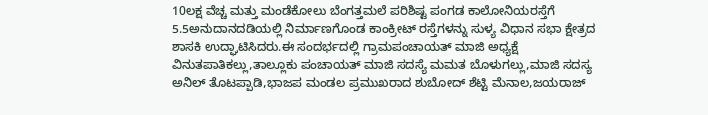10ಲಕ್ಷ ವೆಚ್ಚ ಮತ್ತು ಮಂಡೆಕೋಲು ಬೆಂಗತ್ತಮಲೆ ಪರಿಶಿಷ್ಟ ಪಂಗಡ ಕಾಲೋನಿಯರಸ್ತೆಗೆ 5.5ಅನುದಾನದಡಿಯಲ್ಲಿ ನಿರ್ಮಾಣಗೊಂಡ ಕಾಂಕ್ರೀಟ್ ರಸ್ತೆಗಳನ್ನು ಸುಳ್ಯ ವಿಧಾನ ಸಭಾ ಕ್ಷೇತ್ರದ ಶಾಸಕಿ ಉದ್ಘಾಟಿಸಿದರು.ಈ ಸಂದರ್ಭದಲ್ಲಿ ಗ್ರಾಮಪಂಚಾಯತ್ ಮಾಜಿ ಅಧ್ಯಕ್ಷೆ ವಿನುತಪಾತಿಕಲ್ಲು,ತಾಲ್ಲೂಕು ಪಂಚಾಯತ್ ಮಾಜಿ ಸದಸ್ಯೆ ಮಮತ ಬೊಳುಗಲ್ಲು,ಮಾಜಿ ಸದಸ್ಯ ಅನಿಲ್ ತೊಟಪ್ಪಾಡಿ,ಭಾಜಪ ಮಂಡಲ ಪ್ರಮುಖರಾದ ಶುಬೋದ್ ಶೆಟ್ಟಿ ಮೆನಾಲ,ಜಯರಾಜ್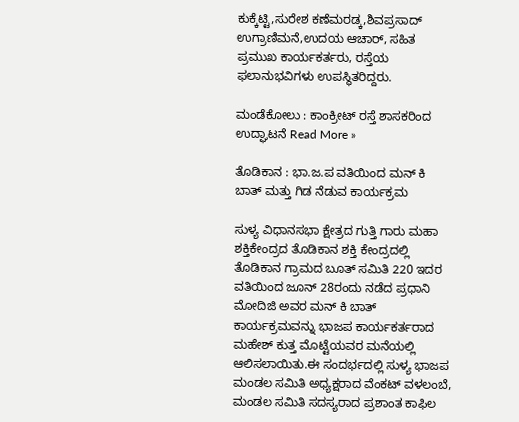ಕುಕ್ಕೆಟ್ಟಿ,ಸುರೇಶ ಕಣೆಮರಡ್ಕ,ಶಿವಪ್ರಸಾದ್ ಉಗ್ರಾಣಿಮನೆ,ಉದಯ ಆಚಾರ್, ಸಹಿತ ಪ್ರಮುಖ ಕಾರ್ಯಕರ್ತರು, ರಸ್ತೆಯ ಫಲಾನುಭವಿಗಳು ಉಪಸ್ಥಿತರಿದ್ದರು.

ಮಂಡೆಕೋಲು : ಕಾಂಕ್ರೀಟ್ ರಸ್ತೆ ಶಾಸಕರಿಂದ ಉದ್ಘಾಟನೆ Read More »

ತೊಡಿಕಾನ : ಭಾ.ಜ.ಪ ವತಿಯಿಂದ ಮನ್ ಕಿ ಬಾತ್ ಮತ್ತು ಗಿಡ ನೆಡುವ ಕಾರ್ಯಕ್ರಮ

ಸುಳ್ಯ ವಿಧಾನಸಭಾ ಕ್ಷೇತ್ರದ ಗುತ್ತಿ ಗಾರು ಮಹಾ ಶಕ್ತಿಕೇಂದ್ರದ ತೊಡಿಕಾನ ಶಕ್ತಿ ಕೇಂದ್ರದಲ್ಲಿ ತೊಡಿಕಾನ ಗ್ರಾಮದ ಬೂತ್ ಸಮಿತಿ 220 ಇದರ ವತಿಯಿಂದ ಜೂನ್ 28ರಂದು ನಡೆದ ಪ್ರಧಾನಿ ಮೋದಿಜಿ ಅವರ ಮನ್ ಕಿ ಬಾತ್ ಕಾರ್ಯಕ್ರಮವನ್ನು ಭಾಜಪ ಕಾರ್ಯಕರ್ತರಾದ ಮಹೇಶ್ ಕುತ್ತ ಮೊಟ್ಟೆಯವರ ಮನೆಯಲ್ಲಿ ಆಲಿಸಲಾಯಿತು.ಈ ಸಂದರ್ಭದಲ್ಲಿ ಸುಳ್ಯ ಭಾಜಪ ಮಂಡಲ ಸಮಿತಿ ಅಧ್ಯಕ್ಷರಾದ ವೆಂಕಟ್ ವಳಲಂಬೆ, ಮಂಡಲ ಸಮಿತಿ ಸದಸ್ಯರಾದ ಪ್ರಶಾಂತ ಕಾಫಿಲ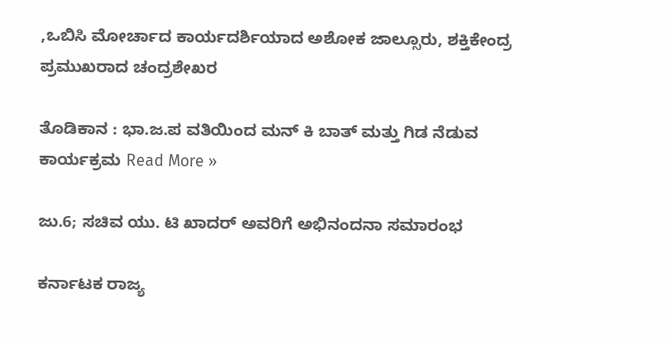,ಒಬಿಸಿ ಮೋರ್ಚಾದ ಕಾರ್ಯದರ್ಶಿಯಾದ ಅಶೋಕ ಜಾಲ್ಸೂರು, ಶಕ್ತಿಕೇಂದ್ರ ಪ್ರಮುಖರಾದ ಚಂದ್ರಶೇಖರ

ತೊಡಿಕಾನ : ಭಾ.ಜ.ಪ ವತಿಯಿಂದ ಮನ್ ಕಿ ಬಾತ್ ಮತ್ತು ಗಿಡ ನೆಡುವ ಕಾರ್ಯಕ್ರಮ Read More »

ಜು.6; ಸಚಿವ ಯು. ಟಿ ಖಾದರ್ ಅವರಿಗೆ ಅಭಿನಂದನಾ ಸಮಾರಂಭ

ಕರ್ನಾಟಕ ರಾಜ್ಯ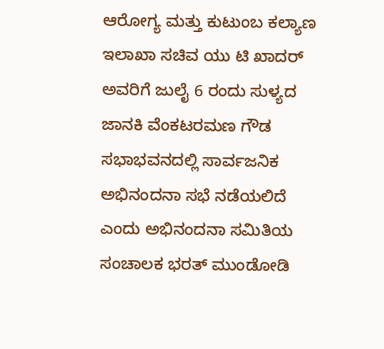ಆರೋಗ್ಯ ಮತ್ತು ಕುಟುಂಬ ಕಲ್ಯಾಣ ಇಲಾಖಾ ಸಚಿವ ಯು ಟಿ ಖಾದರ್ ಅವರಿಗೆ ಜುಲೈ 6 ರಂದು ಸುಳ್ಯದ ಜಾನಕಿ ವೆಂಕಟರಮಣ ಗೌಡ ಸಭಾಭವನದಲ್ಲಿ ಸಾರ್ವಜನಿಕ ಅಭಿನಂದನಾ ಸಭೆ ನಡೆಯಲಿದೆ ಎಂದು ಅಭಿನಂದನಾ ಸಮಿತಿಯ ಸಂಚಾಲಕ ಭರತ್ ಮುಂಡೋಡಿ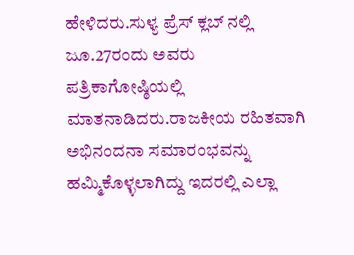ಹೇಳಿದರು.ಸುಳ್ಯ ಪ್ರೆಸ್ ಕ್ಲಬ್ ನಲ್ಲಿ ಜೂ.27ರಂದು ಅವರು ಪತ್ರಿಕಾಗೋಷ್ಠಿಯಲ್ಲಿ ಮಾತನಾಡಿದರು.ರಾಜಕೀಯ ರಹಿತವಾಗಿ ಅಭಿನಂದನಾ ಸಮಾರಂಭವನ್ನು ಹಮ್ಮಿಕೊಳ್ಳಲಾಗಿದ್ದು ಇದರಲ್ಲಿ ಎಲ್ಲಾ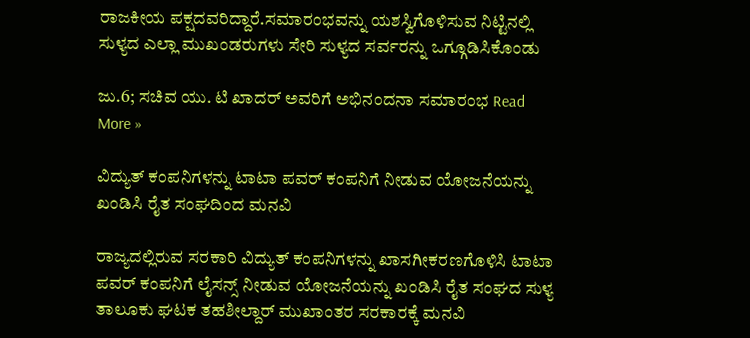ರಾಜಕೀಯ ಪಕ್ಷದವರಿದ್ದಾರೆ.ಸಮಾರಂಭವನ್ನು ಯಶಸ್ವಿಗೊಳಿಸುವ ನಿಟ್ಟಿನಲ್ಲಿ ಸುಳ್ಯದ ಎಲ್ಲಾ ಮುಖಂಡರುಗಳು ಸೇರಿ ಸುಳ್ಯದ ಸರ್ವರನ್ನು ಒಗ್ಗೂಡಿಸಿಕೊಂಡು

ಜು.6; ಸಚಿವ ಯು. ಟಿ ಖಾದರ್ ಅವರಿಗೆ ಅಭಿನಂದನಾ ಸಮಾರಂಭ Read More »

ವಿದ್ಯುತ್ ಕಂಪನಿಗಳನ್ನು ಟಾಟಾ ಪವರ್ ಕಂಪನಿಗೆ ನೀಡುವ ಯೋಜನೆಯನ್ನು ಖಂಡಿಸಿ ರೈತ ಸಂಘದಿಂದ ಮನವಿ

ರಾಜ್ಯದಲ್ಲಿರುವ ಸರಕಾರಿ ವಿದ್ಯುತ್ ಕಂಪನಿಗಳನ್ನು ಖಾಸಗೀಕರಣಗೊಳಿಸಿ ಟಾಟಾ ಪವರ್ ಕಂಪನಿಗೆ ಲೈಸನ್ಸ್‌ ನೀಡುವ ಯೋಜನೆಯನ್ನು ಖಂಡಿಸಿ ರೈತ ಸಂಘದ ಸುಳ್ಯ ತಾಲೂಕು ಘಟಕ ತಹಶೀಲ್ದಾ‌ರ್ ಮುಖಾಂತರ ಸರಕಾರಕ್ಕೆ ಮನವಿ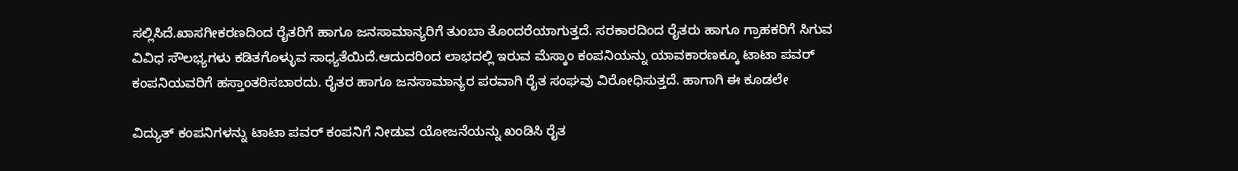ಸಲ್ಲಿಸಿದೆ.ಖಾಸಗೀಕರಣದಿಂದ ರೈತರಿಗೆ ಹಾಗೂ ಜನಸಾಮಾನ್ಯರಿಗೆ ತುಂಬಾ ತೊಂದರೆಯಾಗುತ್ತದೆ. ಸರಕಾರದಿಂದ ರೈತರು ಹಾಗೂ ಗ್ರಾಹಕರಿಗೆ ಸಿಗುವ ವಿವಿಧ ಸೌಲಭ್ಯಗಳು ಕಡಿತಗೊಳ್ಳುವ ಸಾಧ್ಯತೆಯಿದೆ.ಆದುದರಿಂದ ಲಾಭದಲ್ಲಿ ಇರುವ ಮೆಸ್ಕಾಂ ಕಂಪನಿಯನ್ನು ಯಾವಕಾರಣಕ್ಕೂ ಟಾಟಾ ಪವರ್ ಕಂಪನಿಯವರಿಗೆ ಹಸ್ತಾಂತರಿಸಬಾರದು. ರೈತರ ಹಾಗೂ ಜನಸಾಮಾನ್ಯರ ಪರವಾಗಿ ರೈತ ಸಂಘವು ವಿರೋಧಿಸುತ್ತದೆ. ಹಾಗಾಗಿ ಈ ಕೂಡಲೇ

ವಿದ್ಯುತ್ ಕಂಪನಿಗಳನ್ನು ಟಾಟಾ ಪವರ್ ಕಂಪನಿಗೆ ನೀಡುವ ಯೋಜನೆಯನ್ನು ಖಂಡಿಸಿ ರೈತ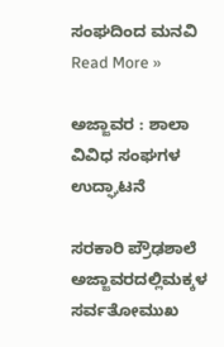ಸಂಘದಿಂದ ಮನವಿ Read More »

ಅಜ್ಜಾವರ : ಶಾಲಾ ವಿವಿಧ ಸಂಘಗಳ ಉದ್ಘಾಟನೆ

ಸರಕಾರಿ ಪ್ರೌಢಶಾಲೆ ಅಜ್ಜಾವರದಲ್ಲಿಮಕ್ಕಳ ಸರ್ವತೋಮುಖ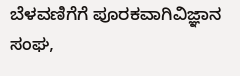ಬೆಳವಣಿಗೆಗೆ ಪೂರಕವಾಗಿವಿಜ್ಞಾನ ಸಂಘ,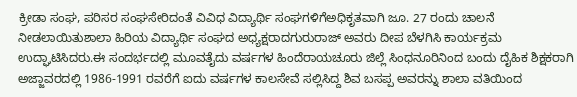ಕ್ರೀಡಾ ಸಂಘ, ಪರಿಸರ ಸಂಘಸೇರಿದಂತೆ ವಿವಿಧ ವಿದ್ಯಾರ್ಥಿ ಸಂಘಗಳಿಗೆಅಧಿಕೃತವಾಗಿ ಜೂ. 27 ರಂದು ಚಾಲನೆ ನೀಡಲಾಯಿತುಶಾಲಾ ಹಿರಿಯ ವಿದ್ಯಾರ್ಥಿ ಸಂಘದ ಅಧ್ಯಕ್ಷರಾದಗುರುರಾಜ್ ಅವರು ದೀಪ ಬೆಳಗಿಸಿ ಕಾರ್ಯಕ್ರಮ ಉದ್ಘಾಟಿಸಿದರು.ಈ‌ ಸಂದರ್ಭದಲ್ಲಿ ಮೂವತೈದು ವರ್ಷಗಳ ಹಿಂದೆರಾಯಚೂರು ಜಿಲ್ಲೆ ಸಿಂಧನೂರಿನಿಂದ ಬಂದು ದೈಹಿಕ ಶಿಕ್ಷಕರಾಗಿ ಅಜ್ಜಾವರದಲ್ಲಿ 1986-1991 ರವರೆಗೆ ಐದು ವರ್ಷಗಳ ಕಾಲಸೇವೆ ಸಲ್ಲಿಸಿದ್ದ ಶಿವ ಬಸಪ್ಪ ಅವರನ್ನು ಶಾಲಾ ವತಿಯಿಂದ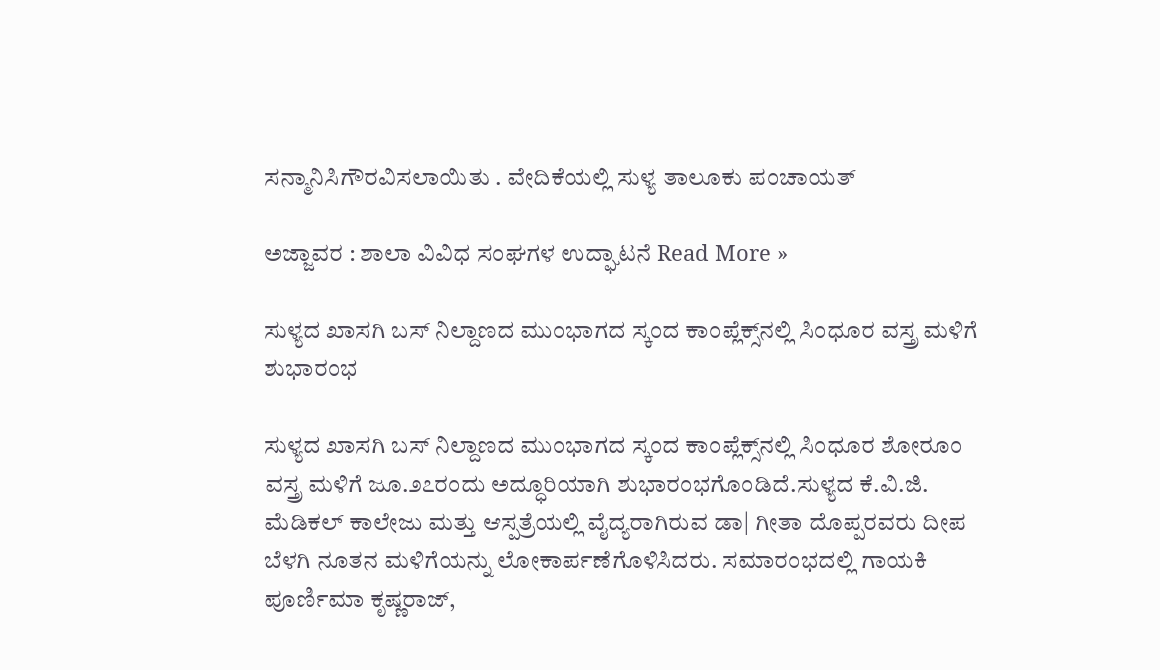ಸನ್ಮಾನಿಸಿಗೌರವಿಸಲಾಯಿತು . ವೇದಿಕೆಯಲ್ಲಿ ಸುಳ್ಯ ತಾಲೂಕು ಪಂಚಾಯತ್

ಅಜ್ಜಾವರ : ಶಾಲಾ ವಿವಿಧ ಸಂಘಗಳ ಉದ್ಘಾಟನೆ Read More »

ಸುಳ್ಯದ ಖಾಸಗಿ ಬಸ್ ನಿಲ್ದಾಣದ ಮುಂಭಾಗದ ಸ್ಕಂದ ಕಾಂಪ್ಲೆಕ್ಸ್‌ನಲ್ಲಿ ಸಿಂಧೂರ ವಸ್ತ್ರ ಮಳಿಗೆ ಶುಭಾರಂಭ

ಸುಳ್ಯದ ಖಾಸಗಿ ಬಸ್ ನಿಲ್ದಾಣದ ಮುಂಭಾಗದ ಸ್ಕಂದ ಕಾಂಪ್ಲೆಕ್ಸ್‌ನಲ್ಲಿ ಸಿಂಧೂರ ಶೋರೂಂ ವಸ್ತ್ರ ಮಳಿಗೆ ಜೂ.೨೭ರಂದು ಅದ್ಧೂರಿಯಾಗಿ ಶುಭಾರಂಭಗೊಂಡಿದೆ.ಸುಳ್ಯದ ಕೆ.ವಿ.ಜಿ. ಮೆಡಿಕಲ್‌ ಕಾಲೇಜು ಮತ್ತು ಆಸ್ಪತ್ರೆಯಲ್ಲಿ ವೈದ್ಯರಾಗಿರುವ ಡಾ| ಗೀತಾ ದೊಪ್ಪರವರು ದೀಪ ಬೆಳಗಿ ನೂತನ ಮಳಿಗೆಯನ್ನು ಲೋಕಾರ್ಪಣೆಗೊಳಿಸಿದರು. ಸಮಾರಂಭದಲ್ಲಿ ಗಾಯಕಿ ಪೂರ್ಣಿಮಾ ಕೃಷ್ಣರಾಜ್,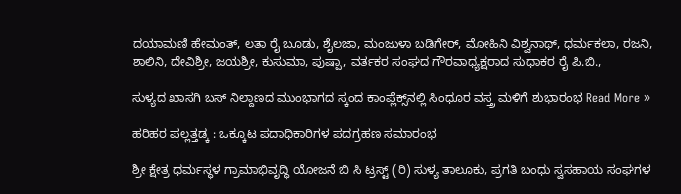ದಯಾಮಣಿ ಹೇಮಂತ್, ಲತಾ ರೈ ಬೂಡು, ಶೈಲಜಾ, ಮಂಜುಳಾ ಬಡಿಗೇ‌ರ್, ಮೋಹಿನಿ ವಿಶ್ವನಾಥ್, ಧರ್ಮಕಲಾ, ರಜನಿ, ಶಾಲಿನಿ, ದೇವಿಶ್ರೀ, ಜಯಶ್ರೀ, ಕುಸುಮಾ, ಪುಷ್ಪಾ, ವರ್ತಕರ ಸಂಘದ ಗೌರವಾಧ್ಯಕ್ಷರಾದ ಸುಧಾಕರ ರೈ ಪಿ.ಬಿ.,

ಸುಳ್ಯದ ಖಾಸಗಿ ಬಸ್ ನಿಲ್ದಾಣದ ಮುಂಭಾಗದ ಸ್ಕಂದ ಕಾಂಪ್ಲೆಕ್ಸ್‌ನಲ್ಲಿ ಸಿಂಧೂರ ವಸ್ತ್ರ ಮಳಿಗೆ ಶುಭಾರಂಭ Read More »

ಹರಿಹರ ಪಲ್ಲತ್ತಡ್ಕ : ಒಕ್ಕೂಟ ಪದಾಧಿಕಾರಿಗಳ ಪದಗ್ರಹಣ ಸಮಾರಂಭ

ಶ್ರೀ ಕ್ಷೇತ್ರ ಧರ್ಮಸ್ಥಳ ಗ್ರಾಮಾಭಿವೃದ್ಧಿ ಯೋಜನೆ ಬಿ ಸಿ ಟ್ರಸ್ಟ್ (ರಿ) ಸುಳ್ಯ ತಾಲೂಕು, ಪ್ರಗತಿ ಬಂಧು ಸ್ವಸಹಾಯ ಸಂಘಗಳ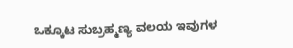ಒಕ್ಕೂಟ ಸುಬ್ರಹ್ಮಣ್ಯ ವಲಯ ಇವುಗಳ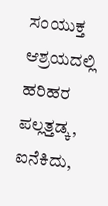ಸಂಯುಕ್ತ ಆಶ್ರಯದಲ್ಲಿ ಹರಿಹರ ಪಲ್ಲತ್ತಡ್ಕ, ಐನೆಕಿದು,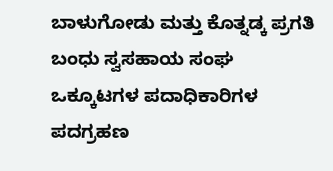ಬಾಳುಗೋಡು ಮತ್ತು ಕೊತ್ನಡ್ಕ ಪ್ರಗತಿ ಬಂಧು ಸ್ವಸಹಾಯ ಸಂಘ ಒಕ್ಕೂಟಗಳ ಪದಾಧಿಕಾರಿಗಳ ಪದಗ್ರಹಣ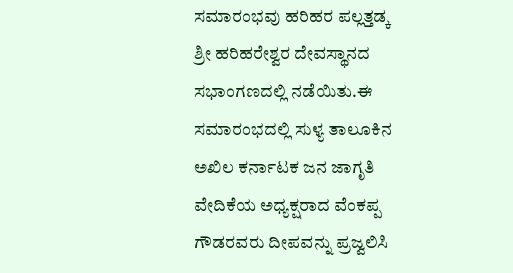ಸಮಾರಂಭವು ಹರಿಹರ ಪಲ್ಲತ್ತಡ್ಕ ಶ್ರೀ ಹರಿಹರೇಶ್ವರ ದೇವಸ್ಥಾನದ ಸಭಾಂಗಣದಲ್ಲಿ ನಡೆಯಿತು.ಈ ಸಮಾರಂಭದಲ್ಲಿ ಸುಳ್ಯ ತಾಲೂಕಿನ ಅಖಿಲ ಕರ್ನಾಟಕ ಜನ ಜಾಗೃತಿ ವೇದಿಕೆಯ ಅಧ್ಯಕ್ಷರಾದ ವೆಂಕಪ್ಪ ಗೌಡರವರು ದೀಪವನ್ನು ಪ್ರಜ್ವಲಿಸಿ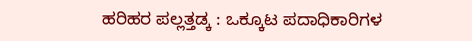ಹರಿಹರ ಪಲ್ಲತ್ತಡ್ಕ : ಒಕ್ಕೂಟ ಪದಾಧಿಕಾರಿಗಳ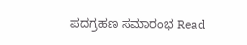ಪದಗ್ರಹಣ ಸಮಾರಂಭ Read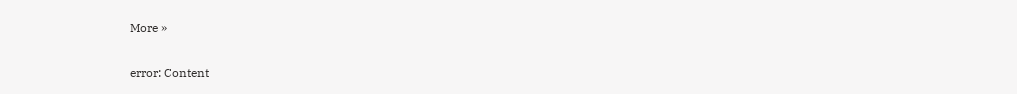More »

error: Content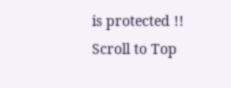is protected !!
Scroll to Top